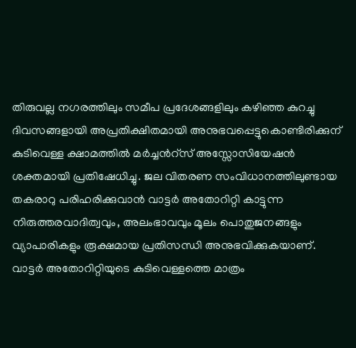തിരുവല്ല നഗരത്തിലും സമീപ പ്രദേശങ്ങളിലും കഴിഞ്ഞ കുറച്ചു ദിവസങ്ങളായി അപ്രതിക്ഷിതമായി അനുഭവപ്പെട്ടുകൊണ്ടിരിക്കുന് കുടിവെള്ള ക്ഷാമത്തിൽ മർച്ചൻറ്സ് അസ്സോസിയേഷൻ ശക്തമായി പ്രതിഷേധിച്ചു. ജല വിതരണ സംവിധാനത്തിലുണ്ടായ തകരാറു പരിഹരിക്കുവാൻ വാട്ടർ അതോറിറ്റി കാട്ടുന്ന നിരുത്തരവാദിത്വവും, അലംഭാവവും മൂലം പൊതുജനങ്ങളും വ്യാപാരികളും രൂക്ഷമായ പ്രതിസന്ധി അനുഭവിക്കുകയാണ്.
വാട്ടർ അതോറിറ്റിയുടെ കുടിവെള്ളത്തെ മാത്രം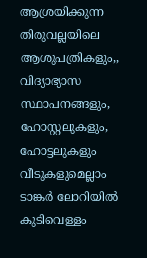ആശ്രയിക്കുന്ന തിരുവല്ലയിലെ ആശുപത്രികളും,, വിദ്യാഭ്യാസ സ്ഥാപനങ്ങളും, ഹോസ്റ്റലുകളും, ഹോട്ടലുകളും വീടുകളുമെല്ലാം ടാങ്കർ ലോറിയിൽ കുടിവെള്ളം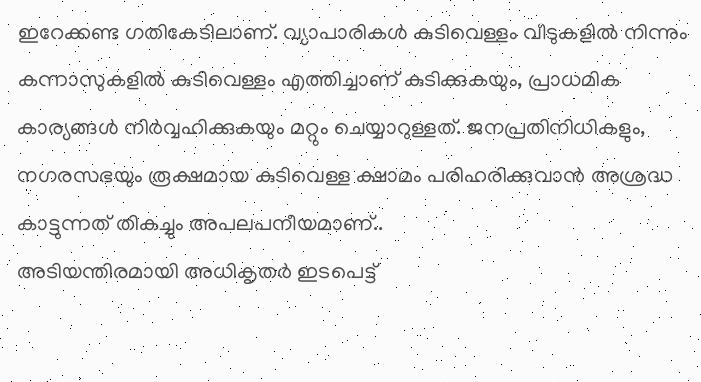ഇറേക്കണ്ട ഗതികേടിലാണ്. വ്യാപാരികൾ കുടിവെള്ളം വീടുകളിൽ നിന്നും കന്നാസുകളിൽ കുടിവെള്ളം എത്തിച്ചാണ് കുടിക്കുകയും, പ്രാധമിക കാര്യങ്ങൾ നിർവ്വഹിക്കുകയും മറ്റും ചെയ്യാറുള്ളത്. ജനപ്രതിനിധികളും, നഗരസഭയും രൂക്ഷമായ കുടിവെള്ള ക്ഷാമം പരിഹരിക്കുവാൻ അശ്രദ്ധ കാട്ടുന്നത് തികച്ചും അപലപനീയമാണ്..
അടിയന്തിരമായി അധികൃതർ ഇടപെട്ട്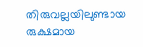തിരുവല്ലയിലുണ്ടായ രുക്ഷമായ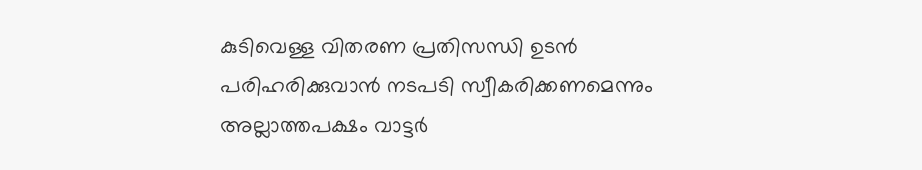കുടിവെള്ള വിതരണ പ്രതിസന്ധി ഉടൻ പരിഹരിക്കുവാൻ നടപടി സ്വീകരിക്കണമെന്നും അല്ലാത്തപക്ഷം വാട്ടർ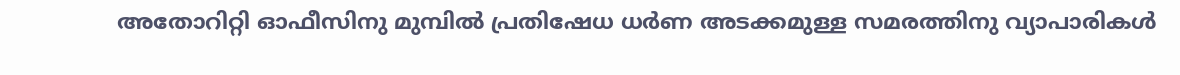അതോറിറ്റി ഓഫീസിനു മുമ്പിൽ പ്രതിഷേധ ധർണ അടക്കമുള്ള സമരത്തിനു വ്യാപാരികൾ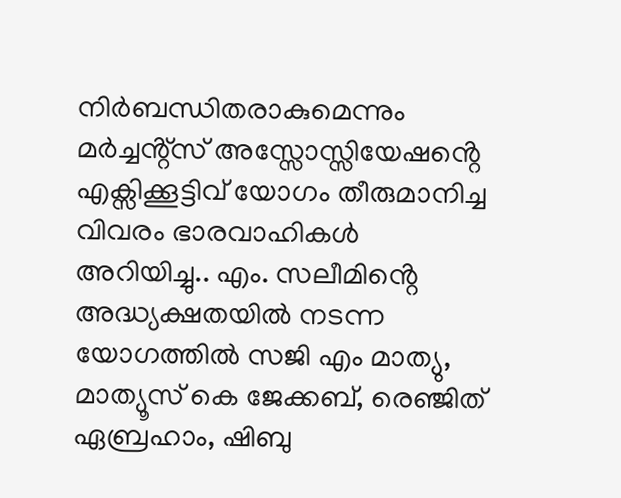നിർബന്ധിതരാകുമെന്നും മർച്ചൻ്റ്സ് അസ്സോസ്സിയേഷൻ്റെ എക്സിക്കൂട്ടിവ് യോഗം തീരുമാനിച്ച വിവരം ഭാരവാഹികൾ അറിയിച്ചു.. എം. സലീമിൻ്റെ അദ്ധ്യക്ഷതയിൽ നടന്ന യോഗത്തിൽ സജി എം മാത്യു, മാത്യൂസ് കെ ജേക്കബ്, രെഞ്ജിത് ഏബ്രഹാം, ഷിബു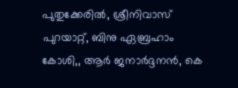പുതുക്കേരിൽ, ശ്രീനിവാസ് പുറയാറ്റ്, ബിനു ഏബ്രഹാം കോശി,, ആർ ജനാർദ്ദനൻ, കെ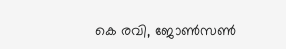കെ രവി, ജോൺസൺ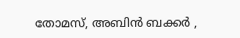തോമസ്, അബിൻ ബക്കർ ,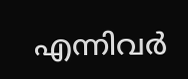എന്നിവർ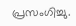പ്രസംഗിച്ചു.